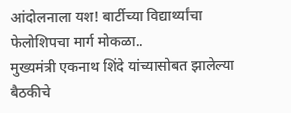आंदोलनाला यश! बार्टीच्या विद्यार्थ्यांचा फेलोशिपचा मार्ग मोकळा..
मुख्यमंत्री एकनाथ शिंदे यांच्यासोबत झालेल्या बैठकीचे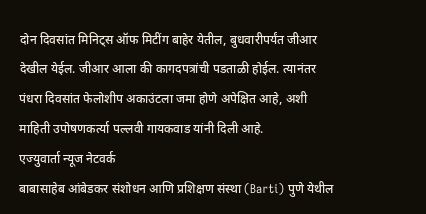दोन दिवसांत मिनिट्स ऑफ मिटींग बाहेर येतील, बुधवारीपर्यंत जीआर देखील येईल. जीआर आला की कागदपत्रांची पडताळी होईल. त्यानंतर पंधरा दिवसांत फेलोशीप अकाउंटला जमा होणे अपेक्षित आहे, अशी माहिती उपोषणकर्त्या पल्लवी गायकवाड यांनी दिली आहे.
एज्युवार्ता न्यूज नेटवर्क
बाबासाहेब आंबेडकर संशोधन आणि प्रशिक्षण संस्था (Barti) पुणे येथील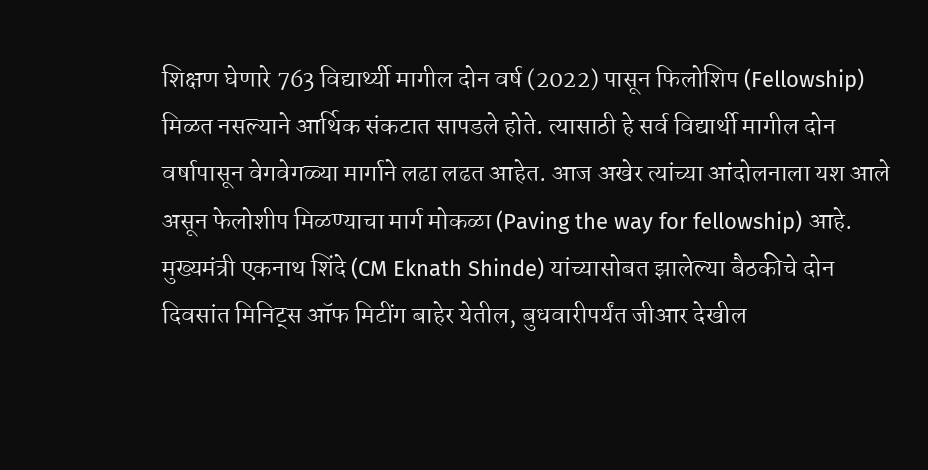शिक्षण घेणारे 763 विद्यार्थ्यी मागील दोन वर्ष (2022) पासून फिलोशिप (Fellowship) मिळत नसल्याने आर्थिक संकटात सापडले होते. त्यासाठी हे सर्व विद्यार्थी मागील दोन वर्षापासून वेगवेगळ्या मार्गाने लढा लढत आहेत. आज अखेर त्यांच्या आंदोलनाला यश आले असून फेलोशीप मिळण्याचा मार्ग मोकळा (Paving the way for fellowship) आहे. मुख्यमंत्री एकनाथ शिंदे (CM Eknath Shinde) यांच्यासोबत झालेल्या बैठकीचे दोन दिवसांत मिनिट्स ऑफ मिटींग बाहेर येतील, बुधवारीपर्यंत जीआर देखील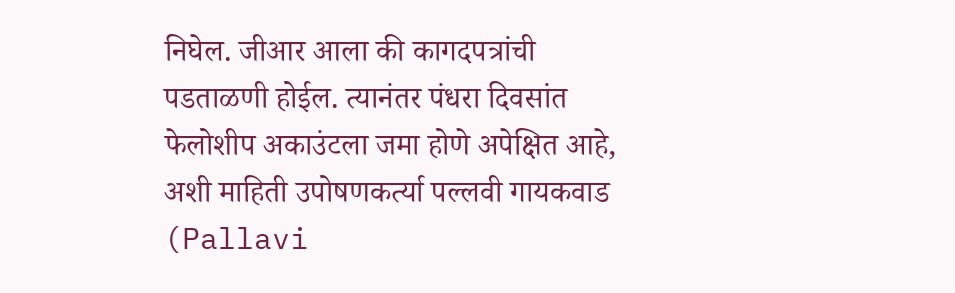निघेल. जीआर आला की कागदपत्रांची पडताळणी होईल. त्यानंतर पंधरा दिवसांत फेलोशीप अकाउंटला जमा होणे अपेक्षित आहे, अशी माहिती उपोषणकर्त्या पल्लवी गायकवाड (Pallavi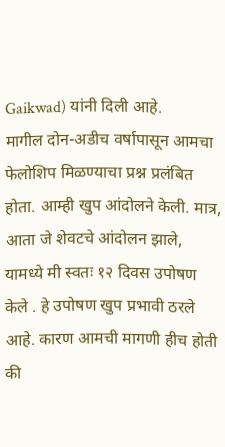Gaikwad) यांनी दिली आहे.
मागील दोन-अडीच वर्षापासून आमचा फेलोशिप मिळण्याचा प्रश्न प्रलंबित होता. आम्ही खुप आंदोलने केली. मात्र, आता जे शेवटचे आंदोलन झाले, यामध्ये मी स्वतः १२ दिवस उपोषण केले . हे उपोषण खुप प्रभावी ठरले आहे. कारण आमची मागणी हीच होती की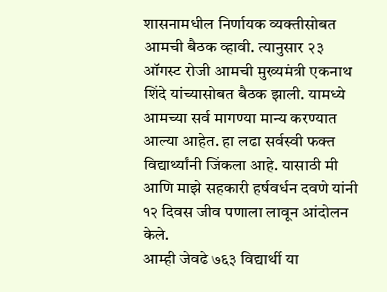शासनामधील निर्णायक व्यक्तीसोबत आमची बैठक व्हावी. त्यानुसार २३ ऑगस्ट रोजी आमची मुख्यमंत्री एकनाथ शिंदे यांच्यासोबत बैठक झाली. यामध्ये आमच्या सर्व मागण्या मान्य करण्यात आल्या आहेत. हा लढा सर्वस्वी फक्त विद्यार्थ्यांनी जिंकला आहे. यासाठी मी आणि माझे सहकारी हर्षवर्धन दवणे यांनी १२ दिवस जीव पणाला लावून आंदोलन केले.
आम्ही जेवढे ७६३ विद्यार्थी या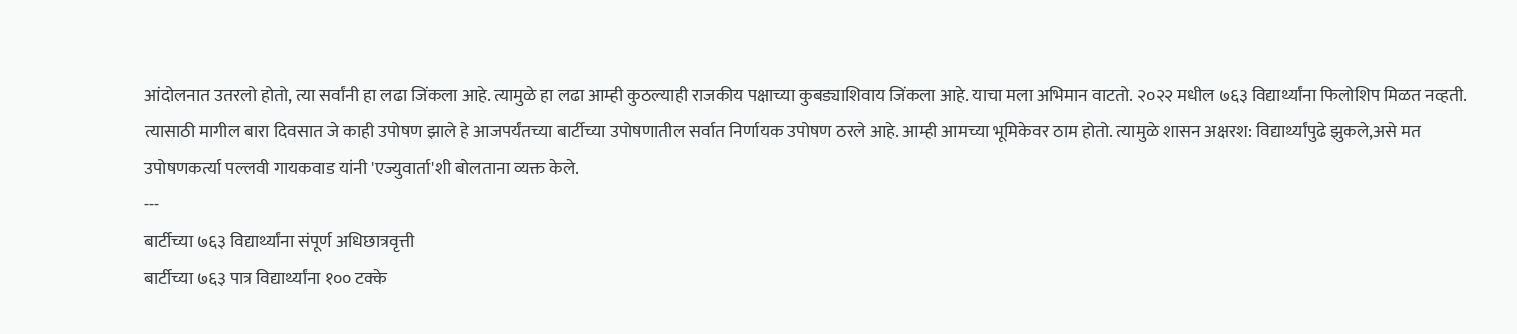आंदोलनात उतरलो होतो, त्या सर्वांनी हा लढा जिंकला आहे. त्यामुळे हा लढा आम्ही कुठल्याही राजकीय पक्षाच्या कुबड्याशिवाय जिंकला आहे. याचा मला अभिमान वाटतो. २०२२ मधील ७६३ विद्यार्थ्यांना फिलोशिप मिळत नव्हती. त्यासाठी मागील बारा दिवसात जे काही उपोषण झाले हे आजपर्यंतच्या बार्टीच्या उपोषणातील सर्वात निर्णायक उपोषण ठरले आहे. आम्ही आमच्या भूमिकेवर ठाम होतो. त्यामुळे शासन अक्षरश: विद्यार्थ्यांपुढे झुकले,असे मत उपोषणकर्त्या पल्लवी गायकवाड यांनी 'एज्युवार्ता'शी बोलताना व्यक्त केले.
---
बार्टीच्या ७६३ विद्यार्थ्यांना संपूर्ण अधिछात्रवृत्ती
बार्टीच्या ७६३ पात्र विद्यार्थ्यांना १०० टक्के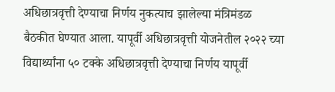अधिछात्रवृत्ती देण्याचा निर्णय नुकत्याच झालेल्या मंत्रिमंडळ बैठकीत घेण्यात आला. यापूर्वी अधिछात्रवृत्ती योजनेतील २०२२ च्या विद्यार्थ्यांना ५० टक्के अधिछात्रवृत्ती देण्याचा निर्णय यापूर्वी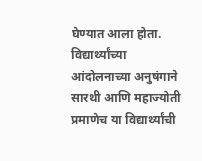घेण्यात आला होता. विद्यार्थ्यांच्या आंदोलनाच्या अनुषंगाने सारथी आणि महाज्योती प्रमाणेच या विद्यार्थ्यांची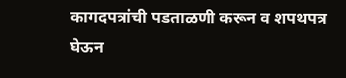कागदपत्रांची पडताळणी करून व शपथपत्र घेऊन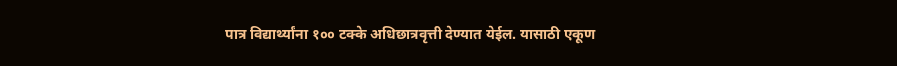पात्र विद्यार्थ्यांना १०० टक्के अधिछात्रवृत्ती देण्यात येईल. यासाठी एकूण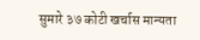सुमारे ३७ कोटी खर्चास मान्यता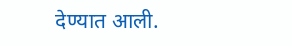देण्यात आली.